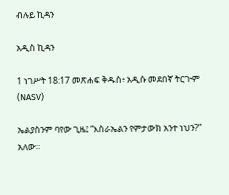ብሉይ ኪዳን

አዲስ ኪዳን

1 ነገሥት 18:17 መጽሐፍ ቅዱስ፥ አዲሱ መደበኛ ትርጒም (NASV)

ኤልያስንም ባየው ጊዜ፤ “እስራኤልን የምታውክ አንተ ነህን?” አለው።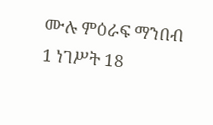ሙሉ ምዕራፍ ማንበብ 1 ነገሥት 18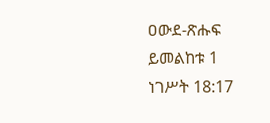ዐውደ-ጽሑፍ ይመልከቱ 1 ነገሥት 18:17